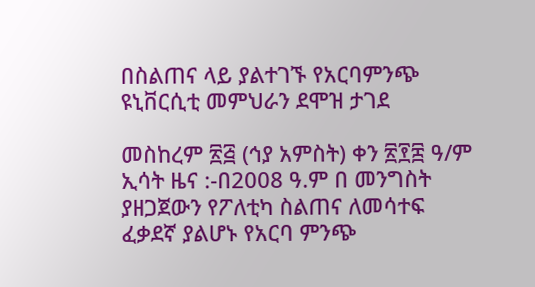በስልጠና ላይ ያልተገኙ የአርባምንጭ ዩኒቨርሲቲ መምህራን ደሞዝ ታገደ

መስከረም ፳፭ (ኅያ አምስት) ቀን ፳፻፰ ዓ/ም ኢሳት ዜና :-በ2008 ዓ.ም በ መንግስት ያዘጋጀውን የፖለቲካ ስልጠና ለመሳተፍ ፈቃደኛ ያልሆኑ የአርባ ምንጭ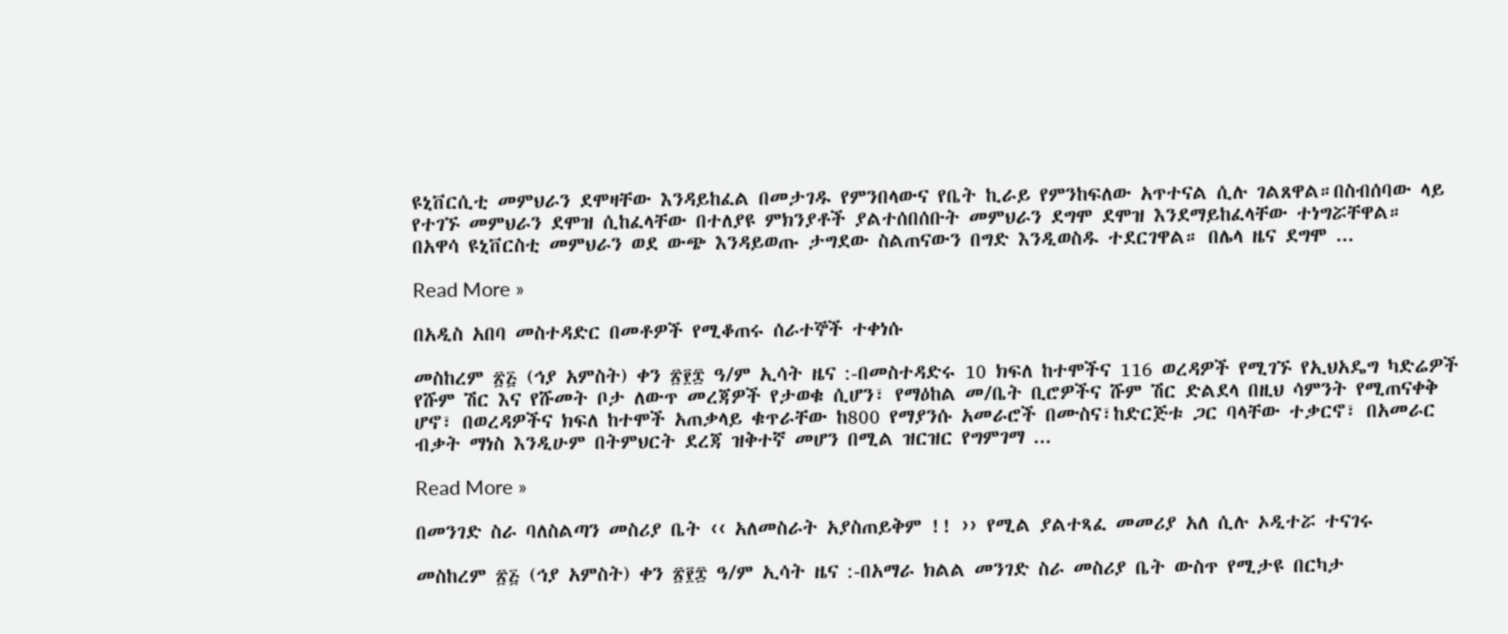ዩኒቨርሲቲ መምህራን ደሞዛቸው እንዳይከፈል በመታገዱ የምንበላውና የቤት ኪራይ የምንከፍለው አጥተናል ሲሉ ገልጸዋል።በስብሰባው ላይ የተገኙ መምህራን ደሞዝ ሲከፈላቸው በተለያዩ ምክንያቶች ያልተሰበሰቡት መምህራን ደግሞ ደሞዝ እንደማይከፈላቸው ተነግሯቸዋል። በአዋሳ ዩኒቨርስቲ መምህራን ወደ ውጭ እንዳይወጡ ታግደው ስልጠናውን በግድ እንዲወስዱ ተደርገዋል። በሌላ ዜና ደግሞ ...

Read More »

በአዲስ አበባ መስተዳድር በመቶዎች የሚቆጠሩ ሰራተኞች ተቀነሱ

መስከረም ፳፭ (ኅያ አምስት) ቀን ፳፻፰ ዓ/ም ኢሳት ዜና :-በመስተዳድሩ 10 ክፍለ ከተሞችና 116 ወረዳዎች የሚገኙ የኢህአዴግ ካድሬዎች የሹም ሽር እና የሹመት ቦታ ለውጥ መረጃዎች የታወቁ ሲሆን፣ የማዕከል መ/ቤት ቢሮዎችና ሹም ሽር ድልደላ በዚህ ሳምንት የሚጠናቀቅ ሆኖ፣ በወረዳዎችና ክፍለ ከተሞች አጠቃላይ ቁጥራቸው ከ800 የማያንሱ አመራሮች በሙስና፣ከድርጅቱ ጋር ባላቸው ተቃርኖ፣ በአመራር ብቃት ማነስ እንዲሁም በትምህርት ደረጃ ዝቅተኛ መሆን በሚል ዝርዝር የግምገማ ...

Read More »

በመንገድ ስራ ባለስልጣን መስሪያ ቤት ‹‹ አለመስራት አያስጠይቅም !! ›› የሚል ያልተጻፈ መመሪያ አለ ሲሉ ኦዲተሯ ተናገሩ

መስከረም ፳፭ (ኅያ አምስት) ቀን ፳፻፰ ዓ/ም ኢሳት ዜና :-በአማራ ክልል መንገድ ስራ መስሪያ ቤት ውስጥ የሚታዩ በርካታ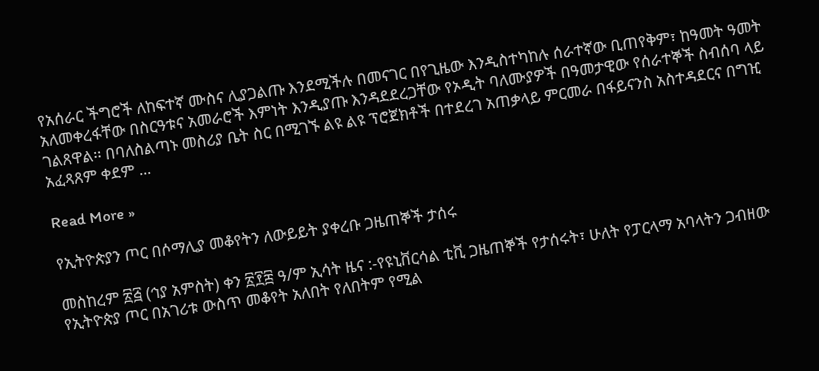የአሰራር ችግሮች ለከፍተኛ ሙስና ሊያጋልጡ እንደሚችሉ በመናገር በየጊዜው እንዲስተካከሉ ሰራተኛው ቢጠየቅም፣ ከዓመት ዓመት አለመቀረፋቸው በስርዓቱና አመራሮች እምነት እንዲያጡ እንዳደደረጋቸው የኦዲት ባለሙያዎች በዓመታዊው የሰራተኞች ስብሰባ ላይ ገልጸዋል፡፡ በባለስልጣኑ መስሪያ ቤት ስር በሚገኙ ልዩ ልዩ ፕሮጀክቶች በተደረገ አጠቃላይ ምርመራ በፋይናንስ አስተዳደርና በግዢ አፈጻጸም ቀደም ...

Read More »

የኢትዮጵያን ጦር በሶማሊያ መቆየትን ለውይይት ያቀረቡ ጋዜጠኞች ታሰሩ

መስከረም ፳፭ (ኅያ አምስት) ቀን ፳፻፰ ዓ/ም ኢሳት ዜና :-የዩኒቨርሳል ቲቪ ጋዜጠኞች የታሰሩት፣ ሁለት የፓርላማ አባላትን ጋብዘው የኢትዮጵያ ጦር በአገሪቱ ውስጥ መቆየት አለበት የለበትም የሚል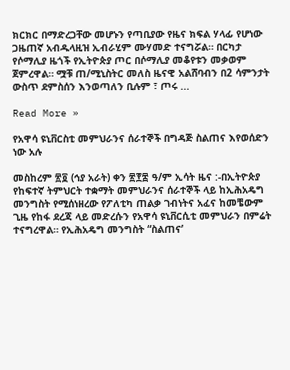ክርክር በማድረጋቸው መሆኑን የጣቢያው የዜና ክፍል ሃላፊ የሆነው ጋዜጠኛ አብዱላዚዝ ኢብራሂም ሙሃመድ ተናግሯል። በርካታ የሶማሊያ ዜጎች የኢትዮጵያ ጦር በሶማሊያ መቆየቱን መቃወም ጀምረዋል። ሟቹ ጠ/ሚኒስትር መለስ ዜናዊ አልሸባብን በ2 ሳምንታት ውስጥ ደምስሰን እንወጣለን ቢሉም ፣ ጦሩ ...

Read More »

የአዋሳ ዩኒቨርስቲ መምህራንና ሰራተኞች በግዳጅ ስልጠና እየወሰድን ነው አሉ

መስከረም ፳፬ (ኅያ አራት) ቀን ፳፻፰ ዓ/ም ኢሳት ዜና :-በኢትዮጵያ የከፍተኛ ትምህርት ተቋማት መምህራንና ሰራተኞች ላይ ከኢሕአዴግ መንግስት የሚሰነዘረው የፖለቲካ ጠልቃ ገብነትና አፈና ከመቼውም ጊዜ የከፋ ደረጃ ላይ መድረሱን የአዋሳ ዩኒቨርሲቲ መምህራን በምሬት ተናግረዋል። የኢሕአዴግ መንግስት “ስልጠና’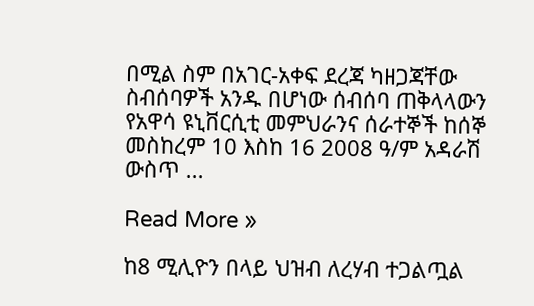በሚል ስም በአገር-አቀፍ ደረጃ ካዘጋጃቸው ስብሰባዎች አንዱ በሆነው ሰብሰባ ጠቅላላውን የአዋሳ ዩኒቨርሲቲ መምህራንና ሰራተኞች ከሰኞ መስከረም 10 እስከ 16 2008 ዓ/ም አዳራሽ ውስጥ ...

Read More »

ከ8 ሚሊዮን በላይ ህዝብ ለረሃብ ተጋልጧል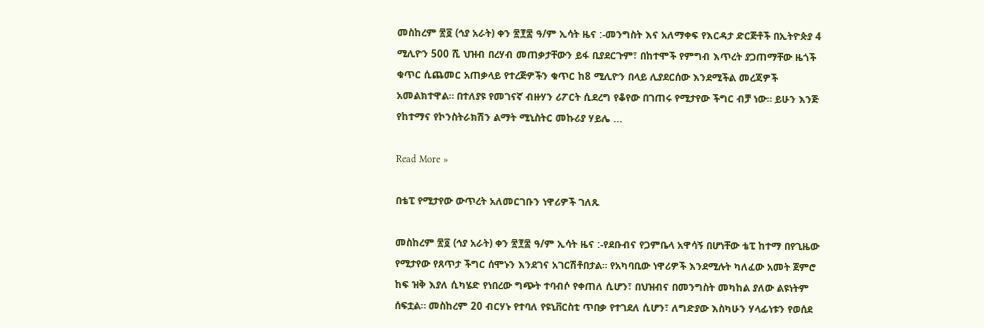መስከረም ፳፬ (ኅያ አራት) ቀን ፳፻፰ ዓ/ም ኢሳት ዜና :-መንግስት እና አለማቀፍ የእርዳታ ድርጅቶች በኢትዮጵያ 4 ሚሊዮን 500 ሺ ህዝብ በረሃብ መጠቃታቸውን ይፋ ቢያደርጉም፣ በከተሞች የምግብ እጥረት ያጋጠማቸው ዜጎች ቁጥር ሲጨመር አጠቃላይ የተረጅዎችን ቁጥር ከ8 ሚሊዮን በላይ ሊያደርሰው እንደሚችል መረጃዎች አመልክተዋል። በተለያዩ የመገናኛ ብዙሃን ሪፖርት ሲደረግ የቆየው በገጠሩ የሚታየው ችግር ብቻ ነው። ይሁን እንጅ የከተማና የኮንስትራክሽን ልማት ሚኒስትር መኩሪያ ሃይሌ ...

Read More »

በቴፒ የሚታየው ውጥረት አለመርገቡን ነዋሪዎች ገለጹ

መስከረም ፳፬ (ኅያ አራት) ቀን ፳፻፰ ዓ/ም ኢሳት ዜና :-የደቡብና የጋምቤላ አዋሳኝ በሆነቸው ቴፒ ከተማ በየጊዜው የሚታየው የጸጥታ ችግር ሰሞኑን እንደገና አገርሽቶበታል። የአካባቢው ነዋሪዎች እንደሚሉት ካለፈው አመት ጀምሮ ከፍ ዝቅ እያለ ሲካሄድ የነበረው ግጭት ተባብሶ የቀጠለ ሲሆን፣ በህዝብና በመንግስት መካከል ያለው ልዩነትም ሰፍቷል። መስከረም 20 ብርሃኑ የተባለ የዩኒቨርስቲ ጥበቃ የተገደለ ሲሆን፣ ለግድያው እስካሁን ሃላፊነቱን የወሰደ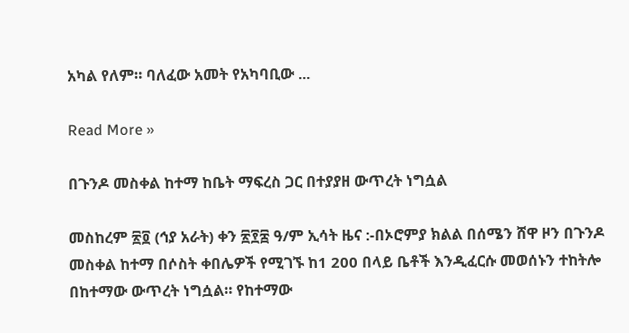አካል የለም። ባለፈው አመት የአካባቢው ...

Read More »

በጉንዶ መስቀል ከተማ ከቤት ማፍረስ ጋር በተያያዘ ውጥረት ነግሷል

መስከረም ፳፬ (ኅያ አራት) ቀን ፳፻፰ ዓ/ም ኢሳት ዜና :-በኦሮምያ ክልል በሰሜን ሸዋ ዞን በጉንዶ መስቀል ከተማ በሶስት ቀበሌዎች የሚገኙ ከ1 200 በላይ ቤቶች እንዲፈርሱ መወሰኑን ተከትሎ በከተማው ውጥረት ነግሷል። የከተማው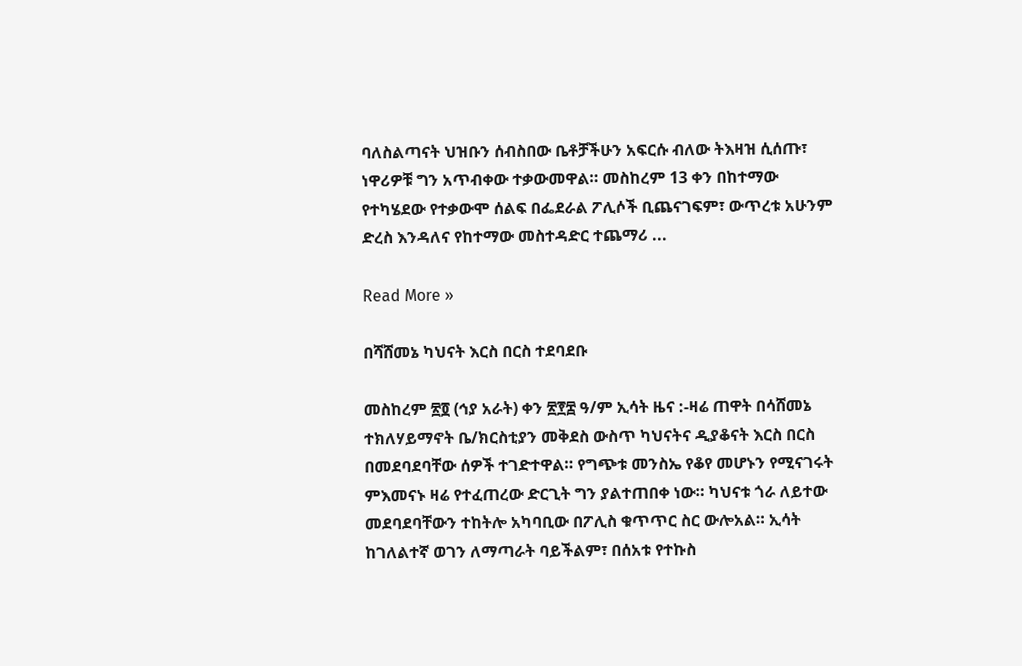ባለስልጣናት ህዝቡን ሰብስበው ቤቶቻችሁን አፍርሱ ብለው ትእዛዝ ሲሰጡ፣ ነዋሪዎቹ ግን አጥብቀው ተቃውመዋል። መስከረም 13 ቀን በከተማው የተካሄደው የተቃውሞ ሰልፍ በፌደራል ፖሊሶች ቢጨናገፍም፣ ውጥረቱ አሁንም ድረስ እንዳለና የከተማው መስተዳድር ተጨማሪ ...

Read More »

በሻሸመኔ ካህናት እርስ በርስ ተደባደቡ

መስከረም ፳፬ (ኅያ አራት) ቀን ፳፻፰ ዓ/ም ኢሳት ዜና :-ዛሬ ጠዋት በሳሸመኔ ተክለሃይማኖት ቤ/ክርስቲያን መቅደስ ውስጥ ካህናትና ዲያቆናት እርስ በርስ በመደባደባቸው ሰዎች ተገድተዋል። የግጭቱ መንስኤ የቆየ መሆኑን የሚናገሩት ምእመናኑ ዛሬ የተፈጠረው ድርጊት ግን ያልተጠበቀ ነው። ካህናቱ ጎራ ለይተው መደባደባቸውን ተከትሎ አካባቢው በፖሊስ ቁጥጥር ስር ውሎአል። ኢሳት ከገለልተኛ ወገን ለማጣራት ባይችልም፣ በሰአቱ የተኩስ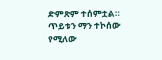ድምጽም ተሰምቷል። ጥይቱን ማን ተኮሰው የሚለው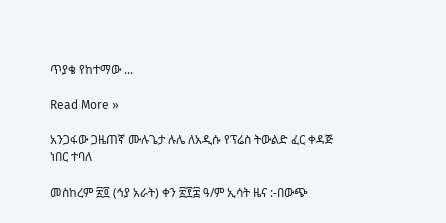ጥያቄ የከተማው ...

Read More »

አንጋፋው ጋዜጠኛ ሙሉጌታ ሉሌ ለአዲሱ የፕሬስ ትውልድ ፈር ቀዳጅ ነበር ተባለ

መስከረም ፳፬ (ኅያ አራት) ቀን ፳፻፰ ዓ/ም ኢሳት ዜና :-በውጭ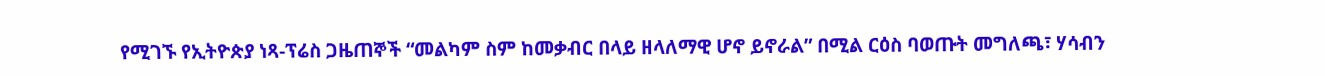የሚገኙ የኢትዮጵያ ነጻ-ፕሬስ ጋዜጠኞች “መልካም ስም ከመቃብር በላይ ዘላለማዊ ሆኖ ይኖራል” በሚል ርዕስ ባወጡት መግለጫ፣ ሃሳብን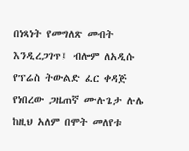በነጻነት የመግለጽ መብት እንዲረጋገጥ፤ ብሎም ለአዲሱ የፕሬስ ትውልድ ፈር ቀዳጅ የነበረው ጋዜጠኛ ሙሉጌታ ሉሌ ከዚህ አለም በሞት መለየቱ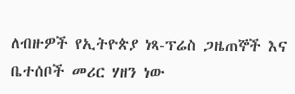ለብዙዎች የኢትዮጵያ ነጻ-ፕሬስ ጋዜጠኞች እና ቤተሰቦች መሪር ሃዘን ነው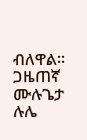ብለዋል። ጋዜጠኛ ሙሉጌታ ሉሌ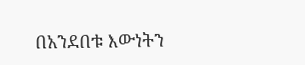በአንደበቱ እውነትን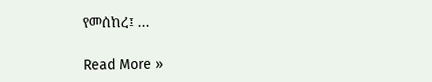የመሰከረ፤ ...

Read More »